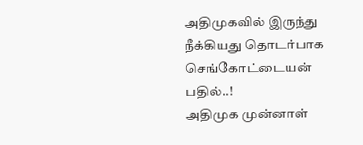அதிமுகவில் இருந்து நீக்கியது தொடர்பாக செங்கோட்டையன் பதில்..!
அதிமுக முன்னாள்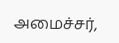அமைச்சர்,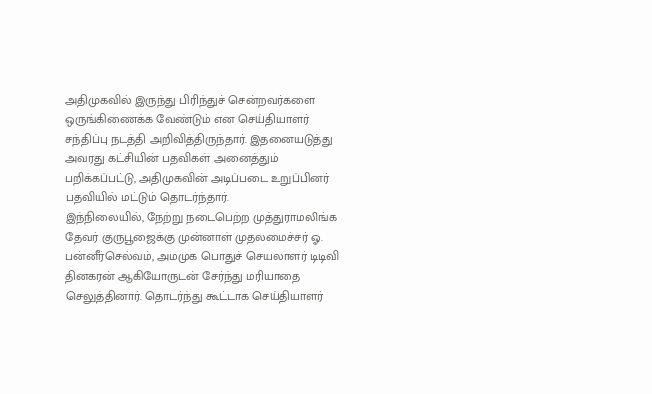அதிமுகவில் இருந்து பிரிந்துச் சென்றவர்களை ஒருங்கிணைக்க வேண்டும் என செய்தியாளர் சந்திப்பு நடத்தி அறிவித்திருந்தார். இதனையடுத்து அவரது கட்சியின் பதவிகள் அனைத்தும் பறிக்கப்பட்டு, அதிமுகவின் அடிப்படை உறுப்பினர் பதவியில் மட்டும் தொடர்ந்தார்.
இந்நிலையில், நேற்று நடைபெற்ற முத்துராமலிங்க தேவர் குருபூஜைக்கு முன்னாள் முதலமைச்சர் ஓ. பன்னீர்செல்வம், அமமுக பொதுச் செயலாளர் டிடிவி தினகரன் ஆகியோருடன் சேர்ந்து மரியாதை செலுத்தினார். தொடர்ந்து கூட்டாக செய்தியாளர்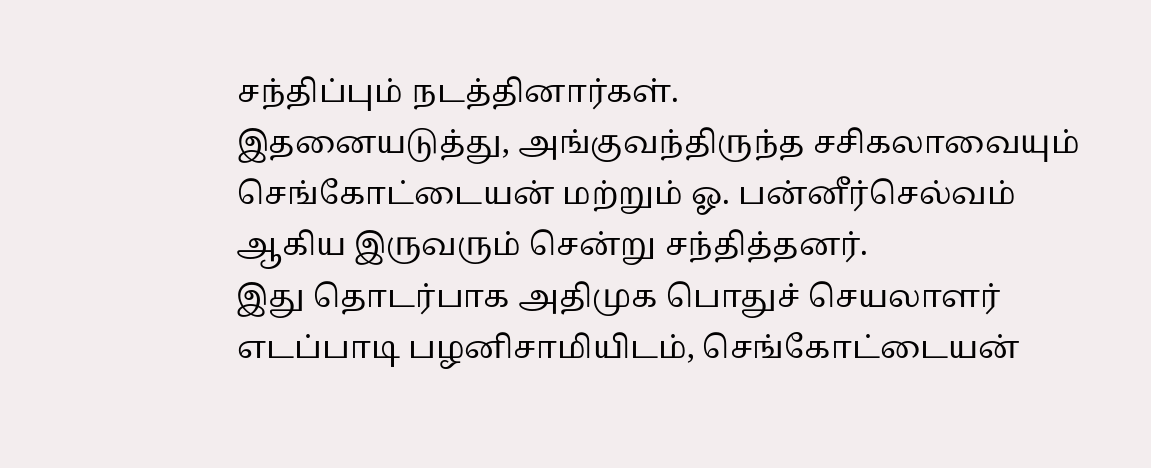சந்திப்பும் நடத்தினார்கள்.
இதனையடுத்து, அங்குவந்திருந்த சசிகலாவையும் செங்கோட்டையன் மற்றும் ஓ. பன்னீர்செல்வம் ஆகிய இருவரும் சென்று சந்தித்தனர்.
இது தொடர்பாக அதிமுக பொதுச் செயலாளர் எடப்பாடி பழனிசாமியிடம், செங்கோட்டையன்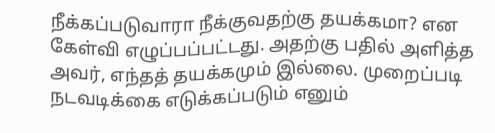நீக்கப்படுவாரா நீக்குவதற்கு தயக்கமா? என கேள்வி எழுப்பப்பட்டது. அதற்கு பதில் அளித்த அவர், எந்தத் தயக்கமும் இல்லை. முறைப்படி நடவடிக்கை எடுக்கப்படும் எனும்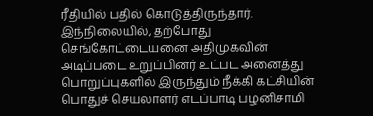ரீதியில் பதில் கொடுத்திருந்தார்.
இந்நிலையில், தற்போது செங்கோட்டையனை அதிமுகவின் அடிப்படை உறுப்பினர் உட்பட அனைத்து பொறுப்புகளில் இருந்தும் நீக்கி கட்சியின் பொதுச் செயலாளர் எடப்பாடி பழனிசாமி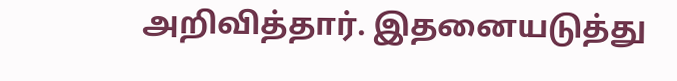அறிவித்தார். இதனையடுத்து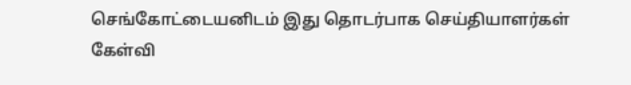செங்கோட்டையனிடம் இது தொடர்பாக செய்தியாளர்கள் கேள்வி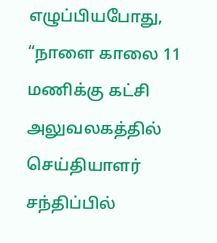எழுப்பியபோது, “நாளை காலை 11 மணிக்கு கட்சி அலுவலகத்தில் செய்தியாளர் சந்திப்பில்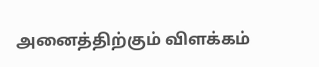அனைத்திற்கும் விளக்கம்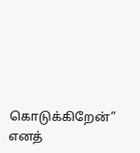கொடுக்கிறேன்” எனத்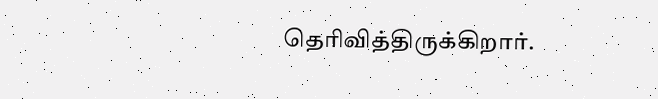தெரிவித்திருக்கிறார்.